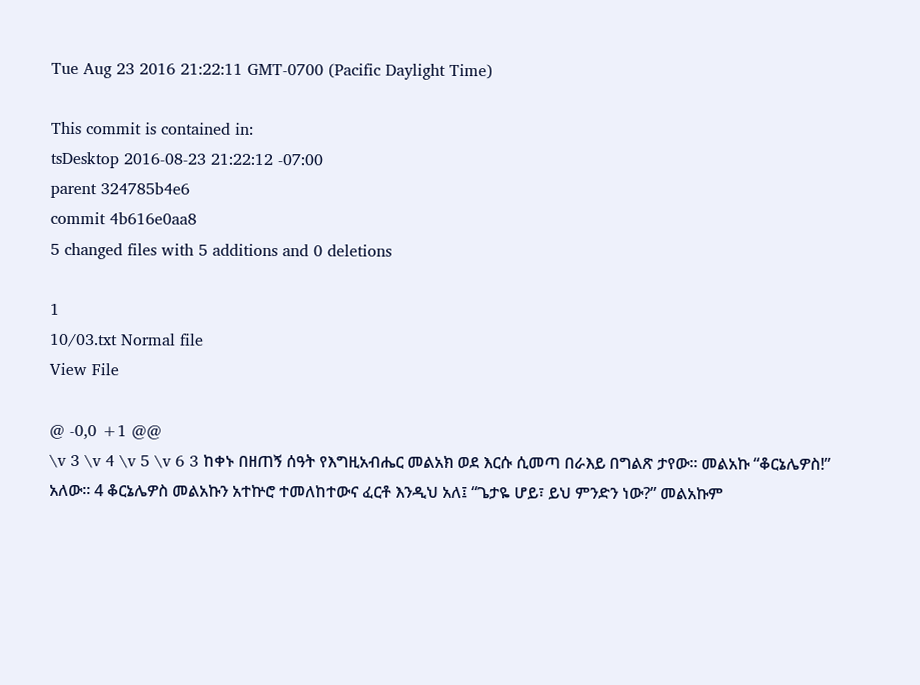Tue Aug 23 2016 21:22:11 GMT-0700 (Pacific Daylight Time)

This commit is contained in:
tsDesktop 2016-08-23 21:22:12 -07:00
parent 324785b4e6
commit 4b616e0aa8
5 changed files with 5 additions and 0 deletions

1
10/03.txt Normal file
View File

@ -0,0 +1 @@
\v 3 \v 4 \v 5 \v 6 3 ከቀኑ በዘጠኝ ሰዓት የእግዚአብሔር መልአክ ወደ እርሱ ሲመጣ በራእይ በግልጽ ታየው። መልአኩ “ቆርኔሌዎስ!” አለው። 4 ቆርኔሌዎስ መልአኩን አተኵሮ ተመለከተውና ፈርቶ እንዲህ አለ፤ “ጌታዬ ሆይ፣ ይህ ምንድን ነው?” መልአኩም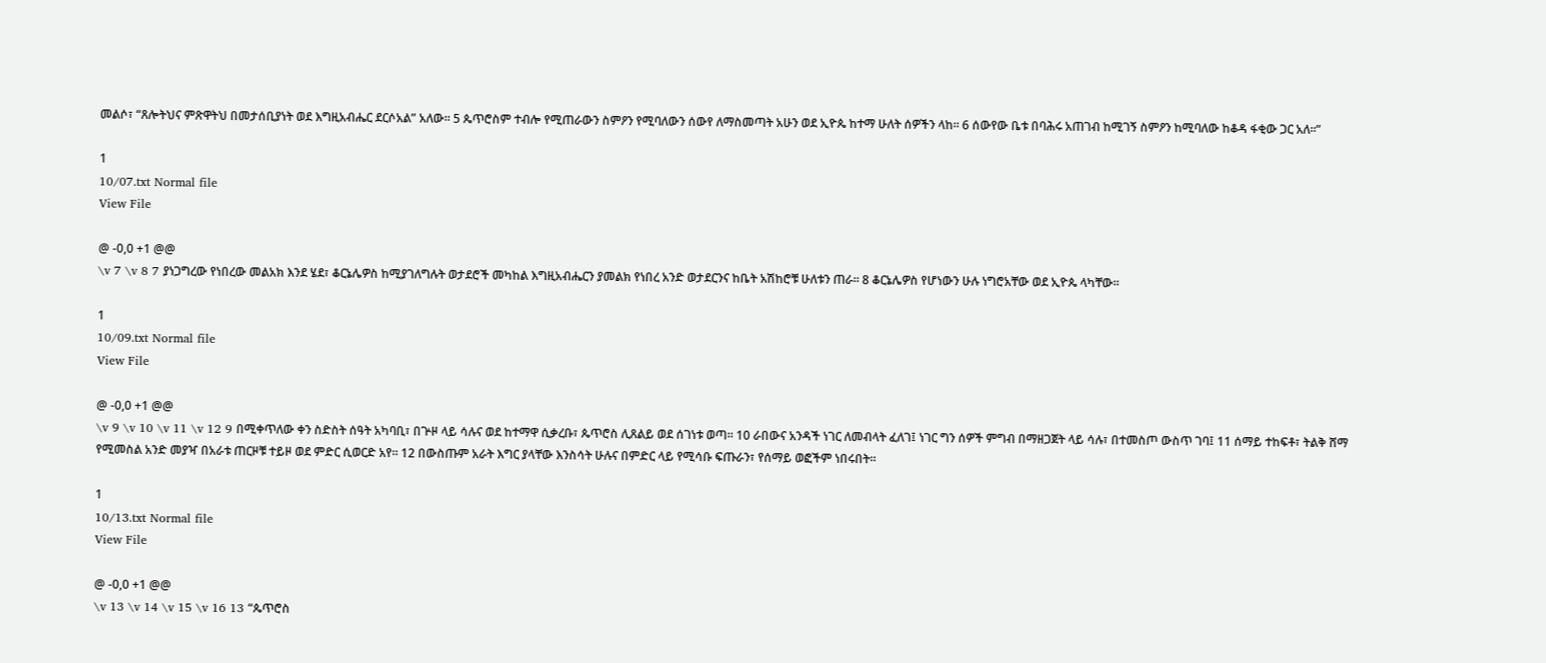መልሶ፣ “ጸሎትህና ምጽዋትህ በመታሰቢያነት ወደ እግዚአብሔር ደርሶአል” አለው። 5 ጴጥሮስም ተብሎ የሚጠራውን ስምዖን የሚባለውን ሰውየ ለማስመጣት አሁን ወደ ኢዮጴ ከተማ ሁለት ሰዎችን ላከ። 6 ሰውየው ቤቱ በባሕሩ አጠገብ ከሚገኝ ስምዖን ከሚባለው ከቆዳ ፋቂው ጋር አለ።”

1
10/07.txt Normal file
View File

@ -0,0 +1 @@
\v 7 \v 8 7 ያነጋግረው የነበረው መልአክ እንደ ሄደ፣ ቆርኔሌዎስ ከሚያገለግሉት ወታደሮች መካከል እግዚአብሔርን ያመልክ የነበረ አንድ ወታደርንና ከቤት አሽከሮቹ ሁለቱን ጠራ። 8 ቆርኔሌዎስ የሆነውን ሁሉ ነግሮአቸው ወደ ኢዮጴ ላካቸው።

1
10/09.txt Normal file
View File

@ -0,0 +1 @@
\v 9 \v 10 \v 11 \v 12 9 በሚቀጥለው ቀን ስድስት ሰዓት አካባቢ፣ በጕዞ ላይ ሳሉና ወደ ከተማዋ ሲቃረቡ፣ ጴጥሮስ ሊጸልይ ወደ ሰገነቱ ወጣ። 10 ራበውና አንዳች ነገር ለመብላት ፈለገ፤ ነገር ግን ሰዎች ምግብ በማዘጋጀት ላይ ሳሉ፣ በተመስጦ ውስጥ ገባ፤ 11 ሰማይ ተከፍቶ፣ ትልቅ ሸማ የሚመስል አንድ መያዣ በአራቱ ጠርዞቹ ተይዞ ወደ ምድር ሲወርድ አየ። 12 በውስጡም አራት እግር ያላቸው እንስሳት ሁሉና በምድር ላይ የሚሳቡ ፍጡራን፣ የሰማይ ወፎችም ነበሩበት።

1
10/13.txt Normal file
View File

@ -0,0 +1 @@
\v 13 \v 14 \v 15 \v 16 13 “ጴጥሮስ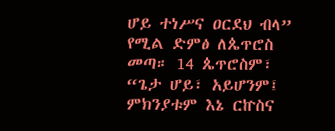ሆይ ተነሥና ዐርደህ ብላ” የሚል ድምፅ ለጴጥሮስ መጣ። 14 ጴጥሮስም፣ “ጌታ ሆይ፣ አይሆንም፤ ምክንያቱም እኔ ርኵስና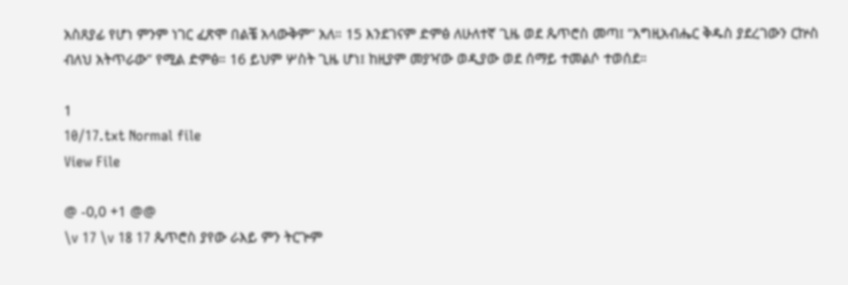አስጸያፊ የሆነ ምንም ነገር ፈጽሞ በልቼ አላውቅም” አለ። 15 እንደገናም ድምፅ ለሁለተኛ ጊዜ ወደ ጴጥሮስ መጣ፤ “እግዚአብሔር ቅዱስ ያደረገውን ርኵስ ብለህ አትጥራው” የሚል ድምፅ። 16 ይህም ሦስት ጊዜ ሆነ፤ ከዚያም መያዣው ወዲያው ወደ ሰማይ ተመልሶ ተወሰደ።

1
10/17.txt Normal file
View File

@ -0,0 +1 @@
\v 17 \v 18 17 ጴጥሮስ ያየው ራእይ ምን ትርጕም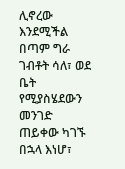ሊኖረው እንደሚችል በጣም ግራ ገብቶት ሳለ፣ ወደ ቤት የሚያስሄደውን መንገድ ጠይቀው ካገኙ በኋላ እነሆ፣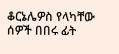ቆርኔሌዎስ የላካቸው ሰዎች በበሩ ፊት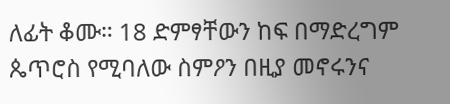ለፊት ቆሙ። 18 ድምፃቸውን ከፍ በማድረግም ጴጥሮስ የሚባለው ስምዖን በዚያ መኖሩንና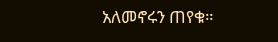አለመኖሩን ጠየቁ።